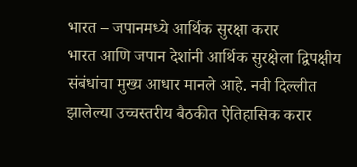भारत – जपानमध्ये आर्थिक सुरक्षा करार
भारत आणि जपान देशांनी आर्थिक सुरक्षेला द्विपक्षीय संबंधांचा मुख्य आधार मानले आहे. नवी दिल्लीत झालेल्या उच्चस्तरीय बैठकीत ऐतिहासिक करार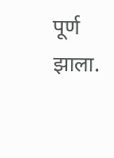पूर्ण झाला.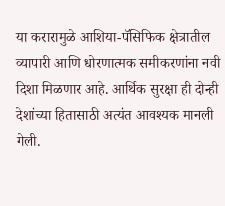या करारामुळे आशिया-पॅसिफिक क्षेत्रातील व्यापारी आणि धोरणात्मक समीकरणांना नवी दिशा मिळणार आहे. आर्थिक सुरक्षा ही दोन्ही देशांच्या हितासाठी अत्यंत आवश्यक मानली गेली.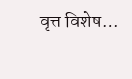वृत्त विशेष…